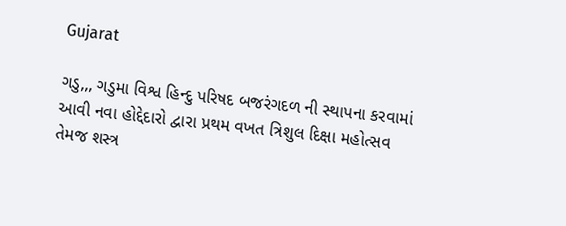Gujarat

ગડુ,,, ગડુમા વિશ્વ હિન્દુ પરિષદ બજરંગદળ ની સ્થાપના કરવામાં આવી નવા હોદ્દેદારો દ્વારા પ્રથમ વખત ત્રિશુલ દિક્ષા મહોત્સવ તેમજ શસ્ત્ર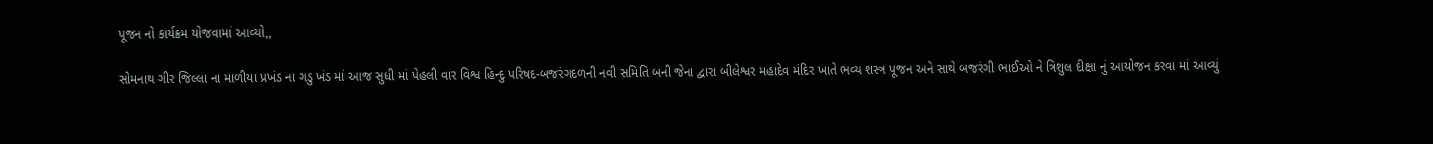પૂજન નો કાર્યક્રમ યોજવામાં આવ્યો,,

સોમનાથ ગીર જિલ્લા ના માળીયા પ્રખંડ ના ગડુ ખંડ માં આજ સુધી માં પેહલી વાર વિશ્વ હિન્દુ પરિષદ-બજરંગદળની નવી સમિતિ બની જેના દ્વારા બીલેશ્વર મહાદેવ મંદિર ખાતે ભવ્ય શસ્ત્ર પૂજન અને સાથે બજરંગી ભાઈઓ ને ત્રિશુલ દીક્ષા નું આયોજન કરવા માં આવ્યું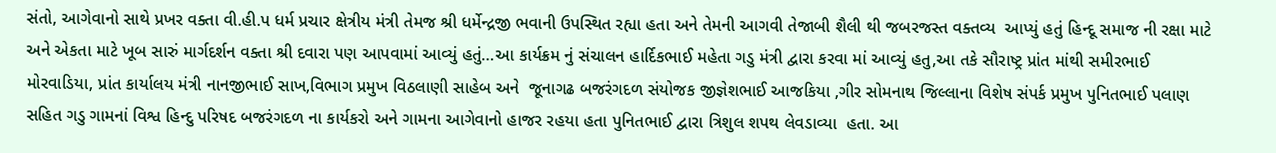સંતો, આગેવાનો સાથે પ્રખર વક્તા વી.હી.પ ધર્મ પ્રચાર ક્ષેત્રીય મંત્રી તેમજ શ્રી ધર્મેન્દ્રજી ભવાની ઉપસ્થિત રહ્યા હતા અને તેમની આગવી તેજાબી શૈલી થી જબરજસ્ત વક્તવ્ય  આપ્યું હતું હિન્દૂ સમાજ ની રક્ષા માટે અને એકતા માટે ખૂબ સારું માર્ગદર્શન વક્તા શ્રી દવારા પણ આપવામાં આવ્યું હતું…આ કાર્યક્રમ નું સંચાલન હાર્દિકભાઈ મહેતા ગડુ મંત્રી દ્વારા કરવા માં આવ્યું હતુ,આ તકે સૌરાષ્ટ્ર પ્રાંત માંથી સમીરભાઈ મોરવાડિયા, પ્રાંત કાર્યાલય મંત્રી નાનજીભાઈ સાખ,વિભાગ પ્રમુખ વિઠલાણી સાહેબ અને  જૂનાગઢ બજરંગદળ સંયોજક જીજ્ઞેશભાઈ આજકિયા ,ગીર સોમનાથ જિલ્લાના વિશેષ સંપર્ક પ્રમુખ પુનિતભાઈ પલાણ સહિત ગડુ ગામનાં વિશ્વ હિન્દુ પરિષદ બજરંગદળ ના કાર્યકરો અને ગામના આગેવાનો હાજર રહયા હતા પુનિતભાઈ દ્વારા ત્રિશુલ શપથ લેવડાવ્યા  હતા. આ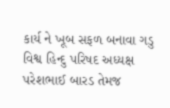કાર્ય ને ખૂબ સફળ બનાવા ગડુ વિશ્વ હિન્દુ પરિષદ અધ્યક્ષ પરેશભાઈ બારડ તેમજ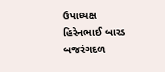ઉપાધ્યક્ષ હિરેનભાઈ બારડ બજરંગદળ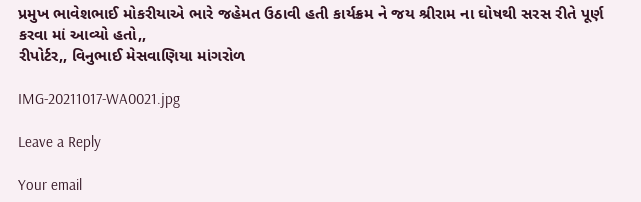પ્રમુખ ભાવેશભાઈ મોકરીયાએ ભારે જહેમત ઉઠાવી હતી કાર્યક્રમ ને જય શ્રીરામ ના ઘોષથી સરસ રીતે પૂર્ણ કરવા માં આવ્યો હતો,,
રીપોર્ટર,, વિનુભાઈ મેસવાણિયા માંગરોળ

IMG-20211017-WA0021.jpg

Leave a Reply

Your email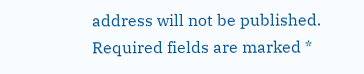address will not be published. Required fields are marked *